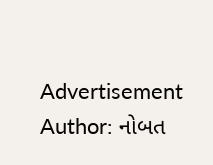Advertisement
Author: નોબત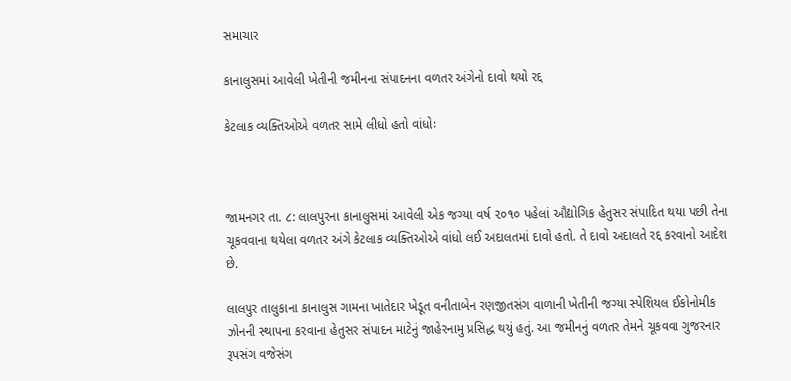સમાચાર

કાનાલુસમાં આવેલી ખેતીની જમીનના સંપાદનના વળતર અંગેનો દાવો થયો રદ્દ

કેટલાક વ્યક્તિઓએ વળતર સામે લીધો હતો વાંધોઃ



જામનગર તા. ૮: લાલપુરના કાનાલુસમાં આવેલી એક જગ્યા વર્ષ ૨૦૧૦ પહેલાં ઔદ્યોગિક હેતુસર સંપાદિત થયા પછી તેના ચૂકવવાના થયેલા વળતર અંગે કેટલાક વ્યક્તિઓએ વાંધો લઈ અદાલતમાં દાવો હતો. તે દાવો અદાલતે રદ્દ કરવાનો આદેશ છે.

લાલ૫ુર તાલુકાના કાનાલુસ ગામના ખાતેદાર ખેડૂત વનીતાબેન રણજીતસંગ વાળાની ખેતીની જગ્યા સ્પેશિયલ ઈકોનોમીક ઝોનની સ્થાપના કરવાના હેતુસર સંપાદન માટેનું જાહેરનામુ પ્રસિદ્ધ થયું હતું. આ જમીનનું વળતર તેમને ચૂકવવા ગુજરનાર રૂપસંગ વજેસંગ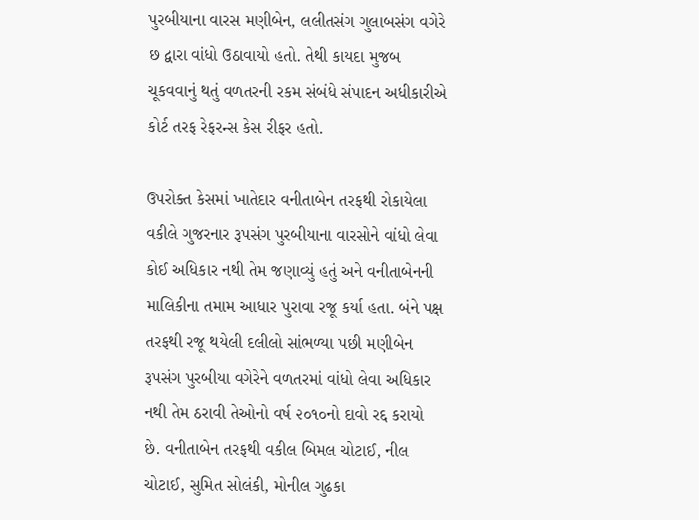પુરબીયાના વારસ મણીબેન, લલીતસંગ ગુલાબસંગ વગેરે છ દ્વારા વાંધો ઉઠાવાયો હતો. તેથી કાયદા મુજબ ચૂકવવાનું થતું વળતરની રકમ સંબંધે સંપાદન અધીકારીએ કોર્ટ તરફ રેફરન્સ કેસ રીફર હતો.

ઉપરોક્ત કેસમાં ખાતેદાર વનીતાબેન તરફથી રોકાયેલા વકીલે ગુજરનાર રૂપસંગ પુરબીયાના વારસોને વાંધો લેવા કોઈ અધિકાર નથી તેમ જણાવ્યું હતું અને વનીતાબેનની માલિકીના તમામ આધાર પુરાવા રજૂ કર્યા હતા. બંને પક્ષ તરફથી રજૂ થયેલી દલીલો સાંભળ્યા પછી મણીબેન રૂપસંગ પુરબીયા વગેરેને વળતરમાં વાંધો લેવા અધિકાર નથી તેમ ઠરાવી તેઓનો વર્ષ ૨૦૧૦નો દાવો રદ્દ કરાયો છે. વનીતાબેન તરફથી વકીલ બિમલ ચોટાઈ, નીલ ચોટાઈ, સુમિત સોલંકી, મોનીલ ગુઢકા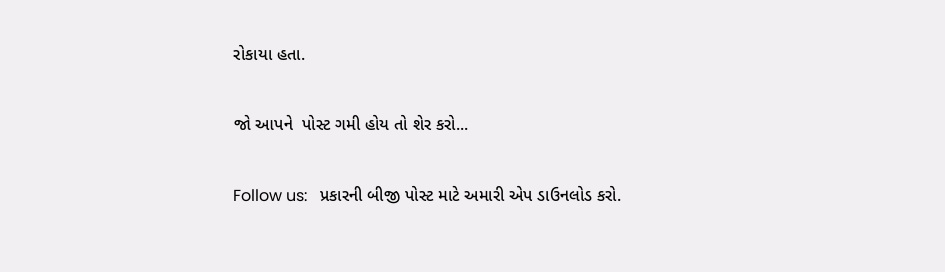રોકાયા હતા.

જો આપને  પોસ્ટ ગમી હોય તો શેર કરો...

Follow us:   પ્રકારની બીજી પોસ્ટ માટે અમારી એપ ડાઉનલોડ કરો.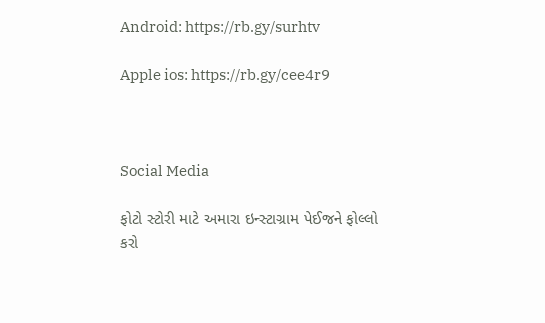Android: https://rb.gy/surhtv

Apple ios: https://rb.gy/cee4r9



Social Media

ફોટો સ્ટોરી માટે અમારા ઇન્સ્ટાગ્રામ પેઈજને ફોલ્લો કરો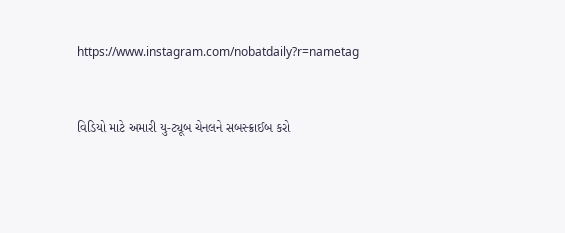https://www.instagram.com/nobatdaily?r=nametag



વિડિયો માટે અમારી યુ-ટ્યૂબ ચેનલને સબસ્ક્રાઈબ કરો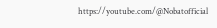https://youtube.com/@Nobatofficial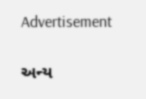Advertisement

અન્ય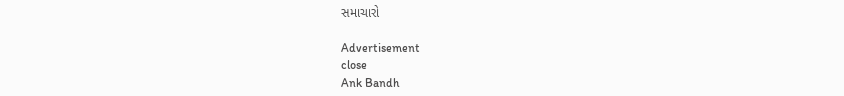સમાચારો

Advertisement
close
Ank Bandh